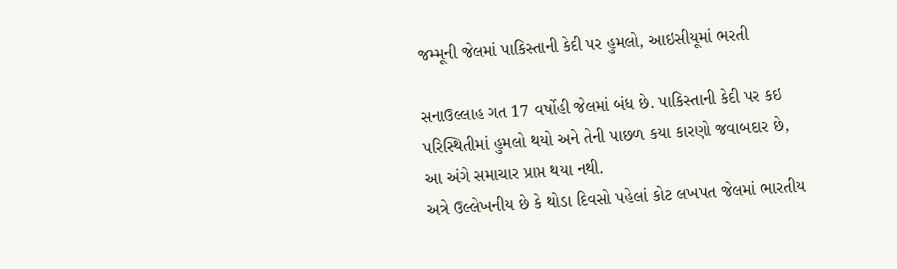જમ્મૂની જેલમાં પાકિસ્તાની કેદી પર હુમલો, આઇસીયૂમાં ભરતી

સનાઉલ્લાહ ગત 17 વર્ષોહી જેલમાં બંધ છે. પાકિસ્તાની કેદી પર કઇ પરિસ્થિતીમાં હુમલો થયો અને તેની પાછળ કયા કારણો જવાબદાર છે, આ અંગે સમાચાર પ્રાપ્ત થયા નથી.
અત્રે ઉલ્લેખનીય છે કે થોડા દિવસો પહેલાં કોટ લખપત જેલમાં ભારતીય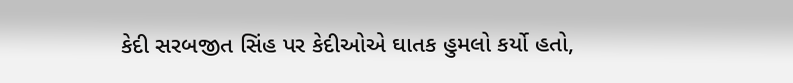કેદી સરબજીત સિંહ પર કેદીઓએ ઘાતક હુમલો કર્યો હતો,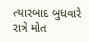ત્યારબાદ બુધવારે રાત્રે મોત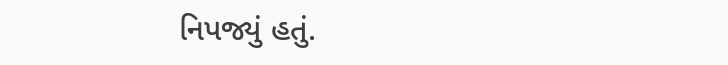નિપજ્યું હતું.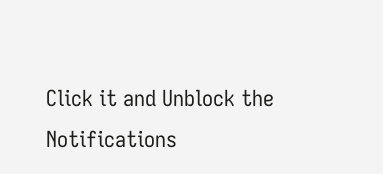Click it and Unblock the Notifications